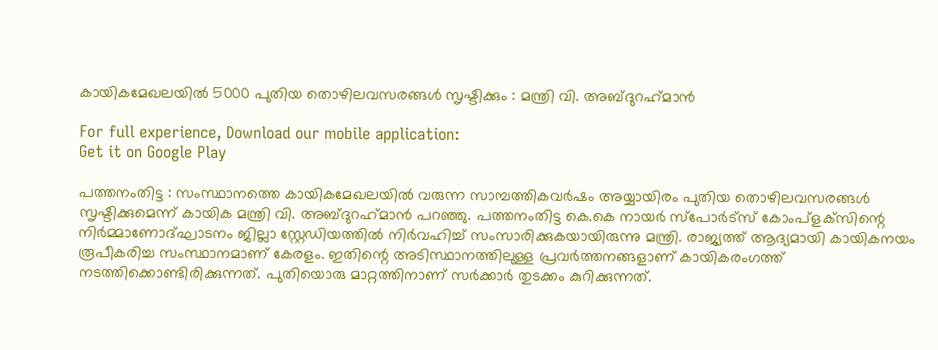കായികമേഖലയില്‍ 5000 പുതിയ തൊഴിലവസരങ്ങള്‍ സൃഷ്ടിക്കും : മന്ത്രി വി. അബ്ദുറഹ്‌മാന്‍

For full experience, Download our mobile application:
Get it on Google Play

പത്തനംതിട്ട : സംസ്ഥാനത്തെ കായികമേഖലയില്‍ വരുന്ന സാമ്പത്തികവര്‍ഷം അയ്യായിരം പുതിയ തൊഴിലവസരങ്ങള്‍ സൃഷ്ടിക്കുമെന്ന് കായിക മന്ത്രി വി. അബ്ദുറഹ്‌മാന്‍ പറഞ്ഞു. പത്തനംതിട്ട കെ.കെ നായര്‍ സ്‌പോര്‍ട്‌സ് കോംപ്‌ളക്‌സിന്റെ നിര്‍മ്മാണോദ്ഘാടനം ജില്ലാ സ്റ്റേഡിയത്തില്‍ നിര്‍വഹിച്ച് സംസാരിക്കുകയായിരുന്നു മന്ത്രി. രാജ്യത്ത് ആദ്യമായി കായികനയം രൂപീകരിച്ച സംസ്ഥാനമാണ് കേരളം. ഇതിന്റെ അടിസ്ഥാനത്തിലുള്ള പ്രവര്‍ത്തനങ്ങളാണ് കായികരംഗത്ത് നടത്തിക്കൊണ്ടിരിക്കുന്നത്. പുതിയൊരു മാറ്റത്തിനാണ് സര്‍ക്കാര്‍ തുടക്കം കുറിക്കുന്നത്.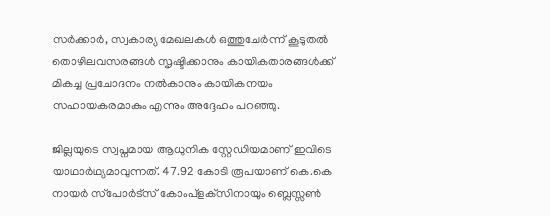സര്‍ക്കാര്‍, സ്വകാര്യ മേഖലകള്‍ ഒത്തുചേര്‍ന്ന് കൂടുതല്‍ തൊഴിലവസരങ്ങള്‍ സൃഷ്ടിക്കാനും കായികതാരങ്ങള്‍ക്ക് മികച്ച പ്രചോദനം നല്‍കാനും കായികനയം സഹായകരമാകും എന്നും അദ്ദേഹം പറഞ്ഞു.

ജില്ലയുടെ സ്വപ്നമായ ആധുനിക സ്റ്റേഡിയമാണ് ഇവിടെ യാഥാര്‍ഥ്യമാവുന്നത്. 47.92 കോടി രൂപയാണ് കെ.കെ നായര്‍ സ്‌പോര്‍ട്‌സ് കോംപ്‌ളക്‌സിനായും ബ്ലെസ്സണ്‍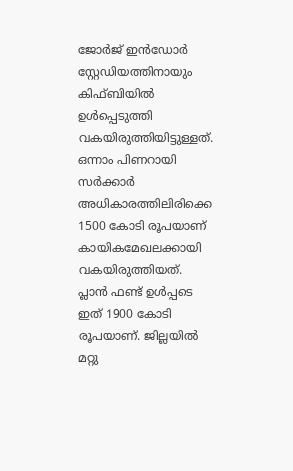ജോര്‍ജ് ഇന്‍ഡോര്‍ സ്റ്റേഡിയത്തിനായും കിഫ്ബിയില്‍ ഉള്‍പ്പെടുത്തി വകയിരുത്തിയിട്ടുള്ളത്. ഒന്നാം പിണറായി സര്‍ക്കാര്‍ അധികാരത്തിലിരിക്കെ 1500 കോടി രൂപയാണ് കായികമേഖലക്കായി വകയിരുത്തിയത്. പ്ലാന്‍ ഫണ്ട് ഉള്‍പ്പടെ ഇത് 1900 കോടി രൂപയാണ്. ജില്ലയില്‍ മറ്റു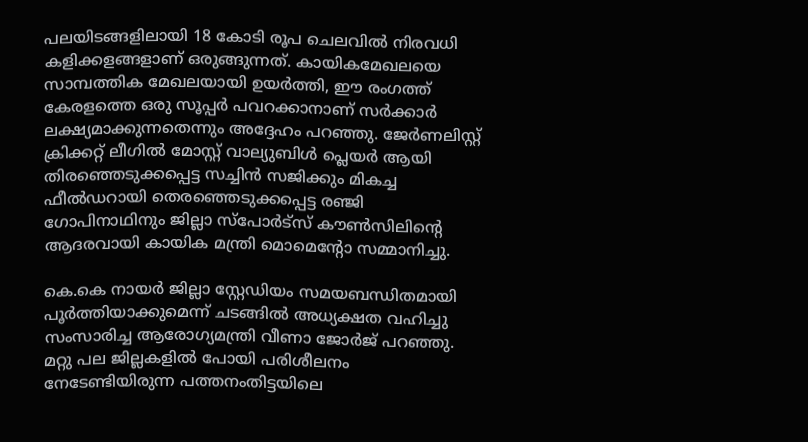പലയിടങ്ങളിലായി 18 കോടി രൂപ ചെലവില്‍ നിരവധി കളിക്കളങ്ങളാണ് ഒരുങ്ങുന്നത്. കായികമേഖലയെ സാമ്പത്തിക മേഖലയായി ഉയര്‍ത്തി, ഈ രംഗത്ത് കേരളത്തെ ഒരു സൂപ്പര്‍ പവറക്കാനാണ് സര്‍ക്കാര്‍ ലക്ഷ്യമാക്കുന്നതെന്നും അദ്ദേഹം പറഞ്ഞു. ജേര്‍ണലിസ്റ്റ് ക്രിക്കറ്റ് ലീഗില്‍ മോസ്റ്റ് വാല്യുബിള്‍ പ്ലെയര്‍ ആയി തിരഞ്ഞെടുക്കപ്പെട്ട സച്ചിന്‍ സജിക്കും മികച്ച ഫീല്‍ഡറായി തെരഞ്ഞെടുക്കപ്പെട്ട രഞ്ജി ഗോപിനാഥിനും ജില്ലാ സ്‌പോര്‍ട്‌സ് കൗണ്‍സിലിന്റെ ആദരവായി കായിക മന്ത്രി മൊമെന്റോ സമ്മാനിച്ചു.

കെ.കെ നായര്‍ ജില്ലാ സ്റ്റേഡിയം സമയബന്ധിതമായി പൂര്‍ത്തിയാക്കുമെന്ന് ചടങ്ങില്‍ അധ്യക്ഷത വഹിച്ചു സംസാരിച്ച ആരോഗ്യമന്ത്രി വീണാ ജോര്‍ജ് പറഞ്ഞു. മറ്റു പല ജില്ലകളില്‍ പോയി പരിശീലനം നേടേണ്ടിയിരുന്ന പത്തനംതിട്ടയിലെ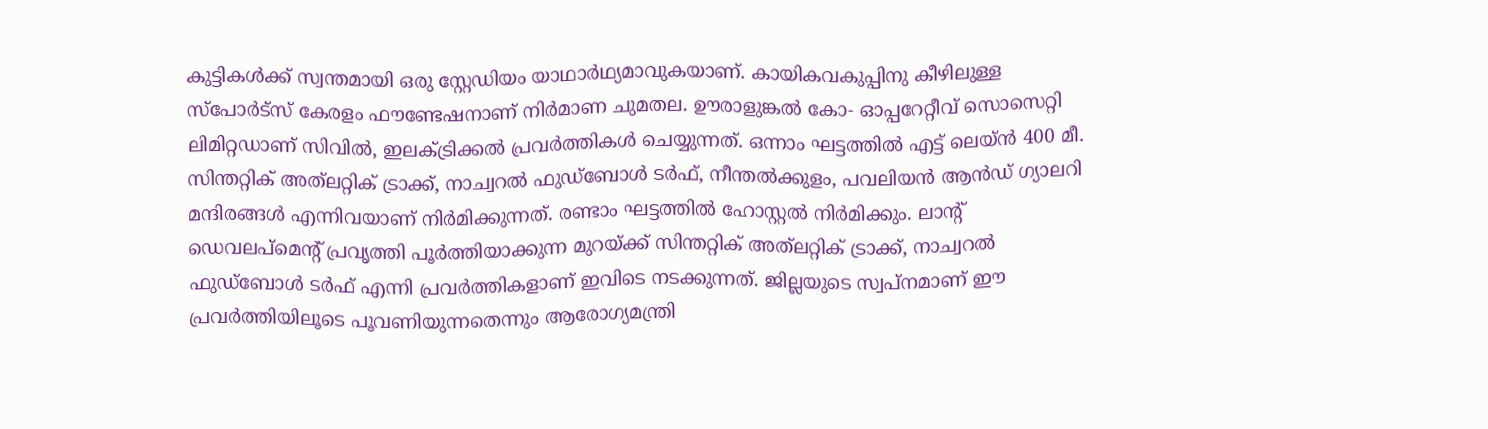കുട്ടികള്‍ക്ക് സ്വന്തമായി ഒരു സ്റ്റേഡിയം യാഥാര്‍ഥ്യമാവുകയാണ്. കായികവകുപ്പിനു കീഴിലുള്ള സ്‌പോര്‍ട്‌സ് കേരളം ഫൗണ്ടേഷനാണ് നിര്‍മാണ ചുമതല. ഊരാളുങ്കല്‍ കോ- ഓപ്പറേറ്റീവ് സൊസെറ്റി ലിമിറ്റഡാണ് സിവില്‍, ഇലക്ട്രിക്കല്‍ പ്രവര്‍ത്തികള്‍ ചെയ്യുന്നത്. ഒന്നാം ഘട്ടത്തില്‍ എട്ട് ലെയ്ന്‍ 400 മീ. സിന്തറ്റിക് അത്‌ലറ്റിക് ട്രാക്ക്, നാച്വറല്‍ ഫുഡ്ബോള്‍ ടര്‍ഫ്, നീന്തല്‍ക്കുളം, പവലിയന്‍ ആന്‍ഡ് ഗ്യാലറി മന്ദിരങ്ങള്‍ എന്നിവയാണ് നിര്‍മിക്കുന്നത്. രണ്ടാം ഘട്ടത്തില്‍ ഹോസ്റ്റല്‍ നിര്‍മിക്കും. ലാന്റ് ഡെവലപ്മെന്റ് പ്രവൃത്തി പൂര്‍ത്തിയാക്കുന്ന മുറയ്ക്ക് സിന്തറ്റിക് അത്‌ലറ്റിക് ട്രാക്ക്, നാച്വറല്‍ ഫുഡ്ബോള്‍ ടര്‍ഫ് എന്നി പ്രവര്‍ത്തികളാണ് ഇവിടെ നടക്കുന്നത്. ജില്ലയുടെ സ്വപ്നമാണ് ഈ പ്രവര്‍ത്തിയിലൂടെ പൂവണിയുന്നതെന്നും ആരോഗ്യമന്ത്രി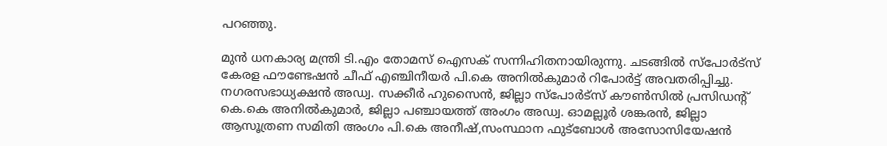പറഞ്ഞു.

മുന്‍ ധനകാര്യ മന്ത്രി ടി.എം തോമസ് ഐസക് സന്നിഹിതനായിരുന്നു. ചടങ്ങില്‍ സ്‌പോര്‍ട്‌സ് കേരള ഫൗണ്ടേഷന്‍ ചീഫ് എഞ്ചിനീയര്‍ പി.കെ അനില്‍കുമാര്‍ റിപോര്‍ട്ട് അവതരിപ്പിച്ചു. നഗരസഭാധ്യക്ഷന്‍ അഡ്വ. സക്കീര്‍ ഹുസൈന്‍, ജില്ലാ സ്‌പോര്‍ട്‌സ് കൗണ്‍സില്‍ പ്രസിഡന്റ് കെ.കെ അനില്‍കുമാര്‍, ജില്ലാ പഞ്ചായത്ത് അംഗം അഡ്വ. ഓമല്ലൂര്‍ ശങ്കരന്‍, ജില്ലാ ആസൂത്രണ സമിതി അംഗം പി.കെ അനീഷ്,സംസ്ഥാന ഫുട്‌ബോള്‍ അസോസിയേഷന്‍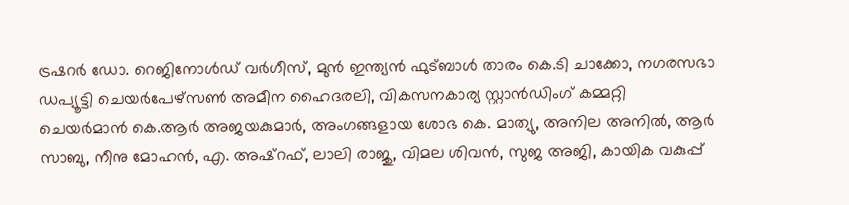ട്രഷറര്‍ ഡോ. റെജിനോള്‍ഡ് വര്‍ഗീസ്, മുന്‍ ഇന്ത്യന്‍ ഫുട്ബാള്‍ താരം കെ.ടി ചാക്കോ, നഗരസഭാ ഡപ്യൂട്ടി ചെയര്‍പേഴ്‌സണ്‍ അമീന ഹൈദരലി, വികസനകാര്യ സ്റ്റാന്‍ഡിംഗ് കമ്മറ്റി ചെയര്‍മാന്‍ കെ.ആര്‍ അജയകുമാര്‍, അംഗങ്ങളായ ശോഭ കെ. മാത്യു, അനില അനില്‍, ആര്‍ സാബു, നീനു മോഹന്‍, എ. അഷ്റഫ്, ലാലി രാജു, വിമല ശിവന്‍, സുജ അജി, കായിക വകുപ്പ്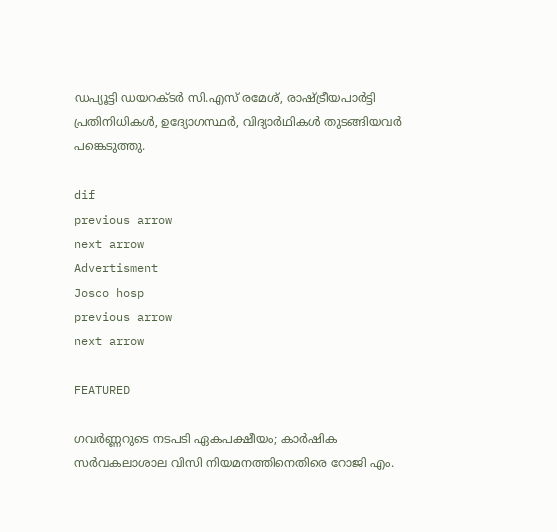ഡപ്യൂട്ടി ഡയറക്ടര്‍ സി.എസ് രമേശ്, രാഷ്ട്രീയപാര്‍ട്ടി പ്രതിനിധികള്‍, ഉദ്യോഗസ്ഥര്‍, വിദ്യാര്‍ഥികള്‍ തുടങ്ങിയവര്‍ പങ്കെടുത്തു.

dif
previous arrow
next arrow
Advertisment
Josco hosp
previous arrow
next arrow

FEATURED

ഗവർണ്ണറുടെ നടപടി ഏകപക്ഷീയം; കാർഷിക സർവകലാശാല വിസി നിയമനത്തിനെതിരെ റോജി എം.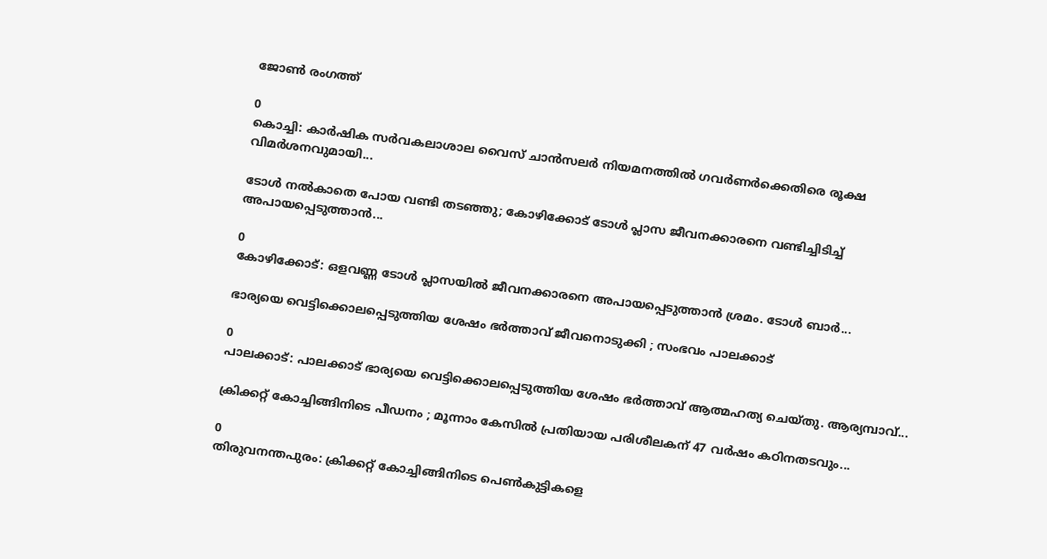ജോൺ രംഗത്ത്

0
കൊച്ചി: കാര്‍ഷിക സര്‍വകലാശാല വൈസ് ചാന്‍സലര്‍ നിയമനത്തില്‍ ഗവര്‍ണര്‍ക്കെതിരെ രൂക്ഷ വിമര്‍ശനവുമായി...

ടോൾ നൽകാതെ പോയ വണ്ടി തടഞ്ഞു; കോഴിക്കോട് ടോൾ പ്ലാസ ജീവനക്കാരനെ വണ്ടിച്ചിടിച്ച് അപായപ്പെടുത്താൻ...

0
കോഴിക്കോട്: ഒളവണ്ണ ടോള്‍ പ്ലാസയില്‍ ജീവനക്കാരനെ അപായപ്പെടുത്താന്‍ ശ്രമം. ടോള്‍ ബാര്‍...

ഭാര്യയെ വെട്ടിക്കൊലപ്പെടുത്തിയ ശേഷം ഭര്‍ത്താവ് ജീവനൊടുക്കി ; സംഭവം പാലക്കാട്

0
പാലക്കാട്: പാലക്കാട് ഭാര്യയെ വെട്ടിക്കൊലപ്പെടുത്തിയ ശേഷം ഭര്‍ത്താവ് ആത്മഹത്യ ചെയ്തു. ആര്യമ്പാവ്...

ക്രിക്കറ്റ് കോച്ചിങ്ങിനിടെ പീഡനം ; മൂന്നാം കേസിൽ പ്രതിയായ പരിശീലകന് 47 വർഷം കഠിനതടവും...

0
തിരുവനന്തപുരം: ക്രിക്കറ്റ് കോച്ചിങ്ങിനിടെ പെണ്‍കുട്ടികളെ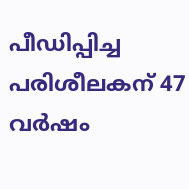പീഡിപ്പിച്ച പരിശീലകന് 47 വര്‍ഷം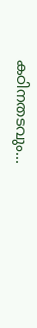കഠിനതടവും...